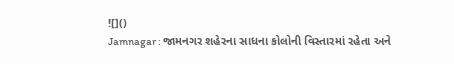![]()
Jamnagar : જામનગર શહેરના સાધના કોલોની વિસ્તારમાં રહેતા અને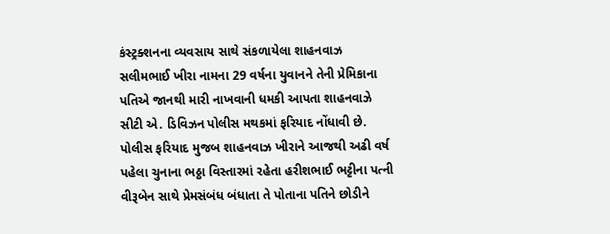કંસ્ટ્રક્શનના વ્યવસાય સાથે સંકળાયેલા શાહનવાઝ સલીમભાઈ ખીરા નામના 29 વર્ષના યુવાનને તેની પ્રેમિકાના પતિએ જાનથી મારી નાખવાની ધમકી આપતા શાહનવાઝે સીટી એ. ડિવિઝન પોલીસ મથકમાં ફરિયાદ નોંધાવી છે.
પોલીસ ફરિયાદ મુજબ શાહનવાઝ ખીરાને આજથી અઢી વર્ષ પહેલા ચુનાના ભઠ્ઠા વિસ્તારમાં રહેતા હરીશભાઈ ભટ્ટીના પત્ની વીરૂબેન સાથે પ્રેમસંબંધ બંધાતા તે પોતાના પતિને છોડીને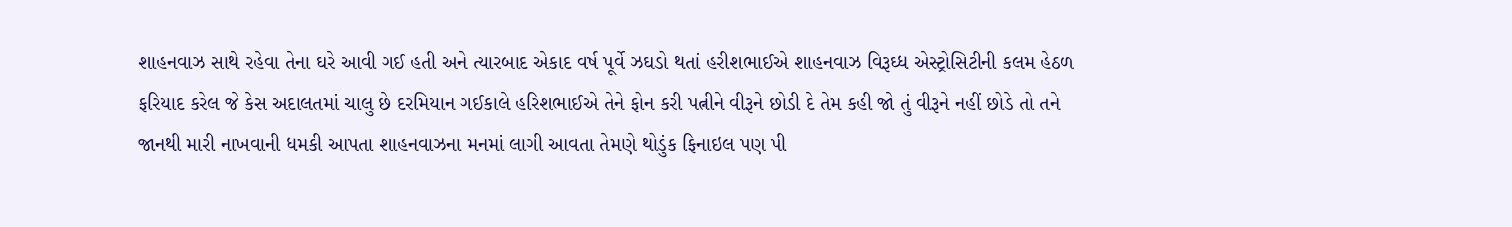શાહનવાઝ સાથે રહેવા તેના ઘરે આવી ગઈ હતી અને ત્યારબાદ એકાદ વર્ષ પૂર્વે ઝઘડો થતાં હરીશભાઈએ શાહનવાઝ વિરૂઘ્ધ એસ્ટ્રોસિટીની કલમ હેઠળ ફરિયાદ કરેલ જે કેસ અદાલતમાં ચાલુ છે દરમિયાન ગઈકાલે હરિશભાઈએ તેને ફોન કરી પત્નીને વીરૂને છોડી દે તેમ કહી જો તું વીરૂને નહીં છોડે તો તને જાનથી મારી નાખવાની ધમકી આપતા શાહનવાઝના મનમાં લાગી આવતા તેમણે થોડુંક ફિનાઇલ પણ પી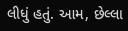લીધું હતું. આમ, છેલ્લા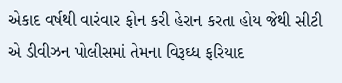એકાદ વર્ષથી વારંવાર ફોન કરી હેરાન કરતા હોય જેથી સીટી એ ડીવીઝન પોલીસમાં તેમના વિરૂઘ્ધ ફરિયાદ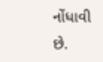નોંધાવી છે.